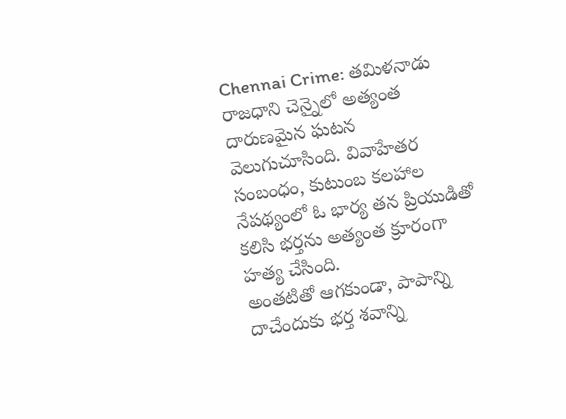Chennai Crime: తమిళనాడు రాజధాని చెన్నైలో అత్యంత దారుణమైన ఘటన వెలుగుచూసింది. వివాహేతర సంబంధం, కుటుంబ కలహాల నేపథ్యంలో ఓ భార్య తన ప్రియుడితో కలిసి భర్తను అత్యంత క్రూరంగా హత్య చేసింది.
అంతటితో ఆగకుండా, పాపాన్ని దాచేందుకు భర్త శవాన్ని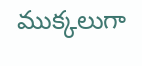ముక్కలుగా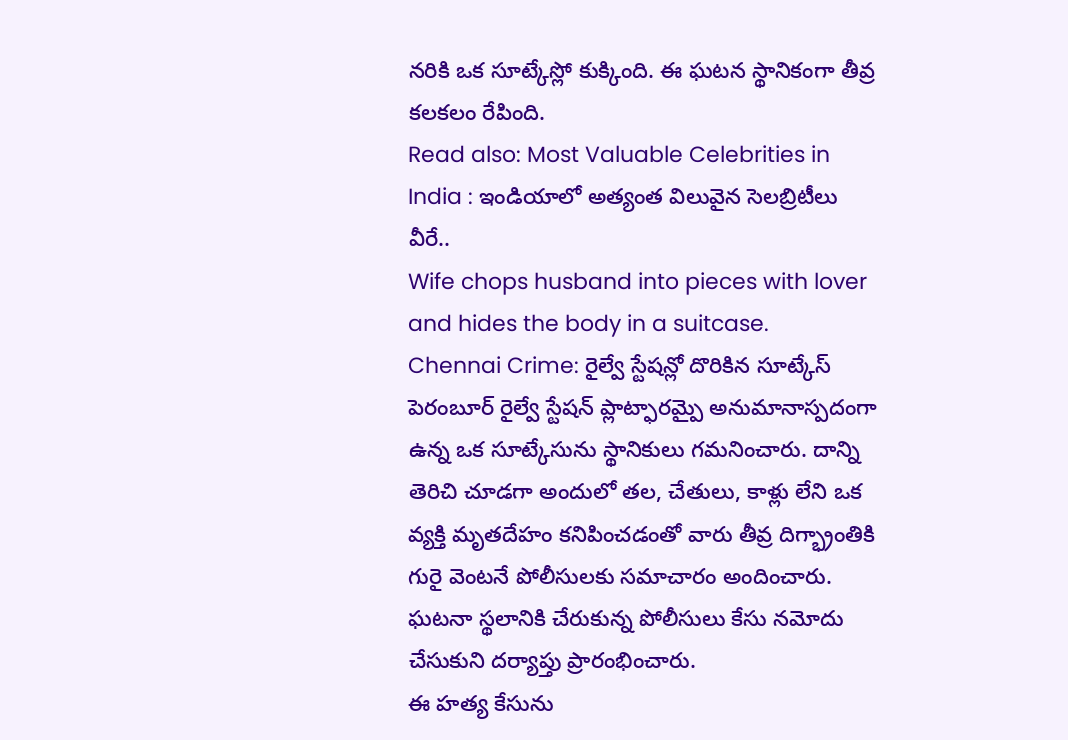నరికి ఒక సూట్కేస్లో కుక్కింది. ఈ ఘటన స్థానికంగా తీవ్ర కలకలం రేపింది.
Read also: Most Valuable Celebrities in India : ఇండియాలో అత్యంత విలువైన సెలబ్రిటీలు వీరే..
Wife chops husband into pieces with lover and hides the body in a suitcase.
Chennai Crime: రైల్వే స్టేషన్లో దొరికిన సూట్కేస్
పెరంబూర్ రైల్వే స్టేషన్ ప్లాట్ఫారమ్పై అనుమానాస్పదంగా ఉన్న ఒక సూట్కేసును స్థానికులు గమనించారు. దాన్ని తెరిచి చూడగా అందులో తల, చేతులు, కాళ్లు లేని ఒక వ్యక్తి మృతదేహం కనిపించడంతో వారు తీవ్ర దిగ్భ్రాంతికి గురై వెంటనే పోలీసులకు సమాచారం అందించారు. ఘటనా స్థలానికి చేరుకున్న పోలీసులు కేసు నమోదు చేసుకుని దర్యాప్తు ప్రారంభించారు.
ఈ హత్య కేసును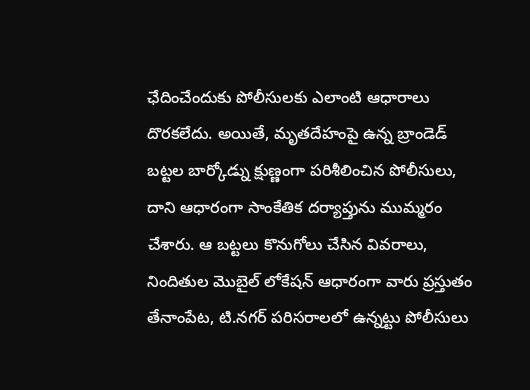ఛేదించేందుకు పోలీసులకు ఎలాంటి ఆధారాలు దొరకలేదు. అయితే, మృతదేహంపై ఉన్న బ్రాండెడ్ బట్టల బార్కోడ్ను క్షుణ్ణంగా పరిశీలించిన పోలీసులు, దాని ఆధారంగా సాంకేతిక దర్యాప్తును ముమ్మరం చేశారు. ఆ బట్టలు కొనుగోలు చేసిన వివరాలు, నిందితుల మొబైల్ లోకేషన్ ఆధారంగా వారు ప్రస్తుతం తేనాంపేట, టి.నగర్ పరిసరాలలో ఉన్నట్టు పోలీసులు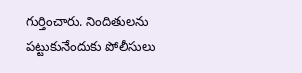గుర్తించారు. నిందితులను పట్టుకునేందుకు పోలీసులు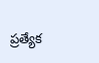ప్రత్యేక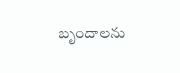బృందాలను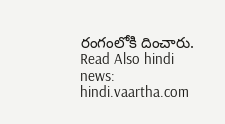రంగంలోకి దించారు.
Read Also hindi news: hindi.vaartha.com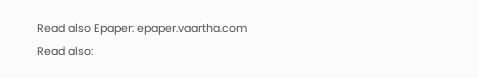Read also Epaper: epaper.vaartha.com
Read also: